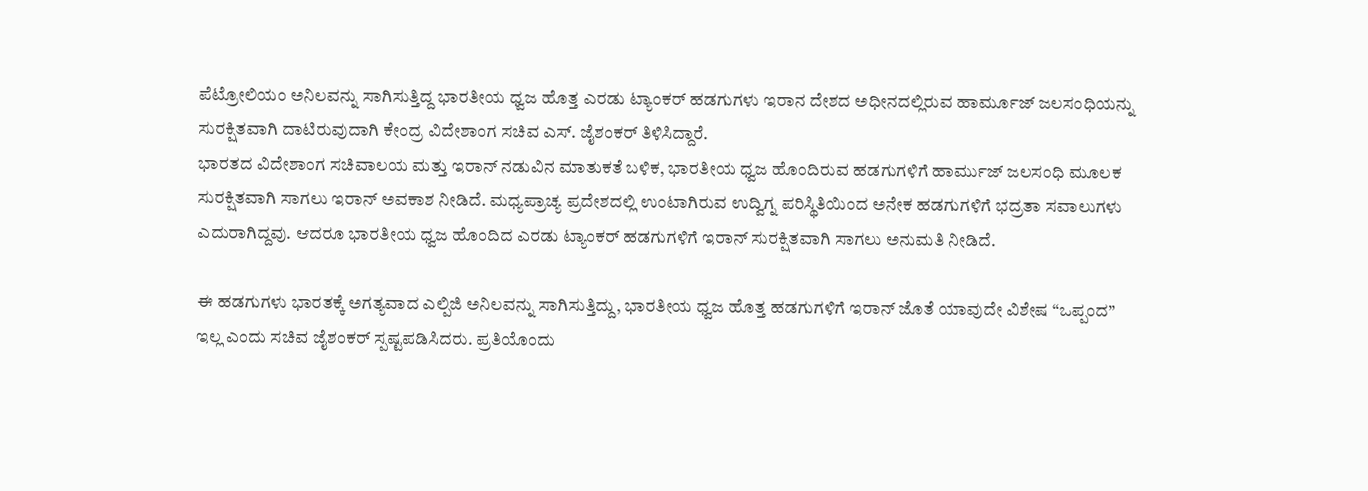ಪೆಟ್ರೋಲಿಯಂ ಅನಿಲವನ್ನು ಸಾಗಿಸುತ್ತಿದ್ದ ಭಾರತೀಯ ಧ್ವಜ ಹೊತ್ತ ಎರಡು ಟ್ಯಾಂಕರ್ ಹಡಗುಗಳು ಇರಾನ ದೇಶದ ಅಧೀನದಲ್ಲಿರುವ ಹಾರ್ಮೂಜ್ ಜಲಸಂಧಿಯನ್ನು ಸುರಕ್ಷಿತವಾಗಿ ದಾಟಿರುವುದಾಗಿ ಕೇಂದ್ರ ವಿದೇಶಾಂಗ ಸಚಿವ ಎಸ್. ಜೈಶಂಕರ್ ತಿಳಿಸಿದ್ದಾರೆ.
ಭಾರತದ ವಿದೇಶಾಂಗ ಸಚಿವಾಲಯ ಮತ್ತು ಇರಾನ್ ನಡುವಿನ ಮಾತುಕತೆ ಬಳಿಕ, ಭಾರತೀಯ ಧ್ವಜ ಹೊಂದಿರುವ ಹಡಗುಗಳಿಗೆ ಹಾರ್ಮುಜ್ ಜಲಸಂಧಿ ಮೂಲಕ ಸುರಕ್ಷಿತವಾಗಿ ಸಾಗಲು ಇರಾನ್ ಅವಕಾಶ ನೀಡಿದೆ. ಮಧ್ಯಪ್ರಾಚ್ಯ ಪ್ರದೇಶದಲ್ಲಿ ಉಂಟಾಗಿರುವ ಉದ್ವಿಗ್ನ ಪರಿಸ್ಥಿತಿಯಿಂದ ಅನೇಕ ಹಡಗುಗಳಿಗೆ ಭದ್ರತಾ ಸವಾಲುಗಳು ಎದುರಾಗಿದ್ದವು. ಆದರೂ ಭಾರತೀಯ ಧ್ವಜ ಹೊಂದಿದ ಎರಡು ಟ್ಯಾಂಕರ್ ಹಡಗುಗಳಿಗೆ ಇರಾನ್ ಸುರಕ್ಷಿತವಾಗಿ ಸಾಗಲು ಅನುಮತಿ ನೀಡಿದೆ.

ಈ ಹಡಗುಗಳು ಭಾರತಕ್ಕೆ ಅಗತ್ಯವಾದ ಎಲ್ಪಿಜಿ ಅನಿಲವನ್ನು ಸಾಗಿಸುತ್ತಿದ್ದು, ಭಾರತೀಯ ಧ್ವಜ ಹೊತ್ತ ಹಡಗುಗಳಿಗೆ ಇರಾನ್ ಜೊತೆ ಯಾವುದೇ ವಿಶೇಷ “ಒಪ್ಪಂದ” ಇಲ್ಲ ಎಂದು ಸಚಿವ ಜೈಶಂಕರ್ ಸ್ಪಷ್ಟಪಡಿಸಿದರು. ಪ್ರತಿಯೊಂದು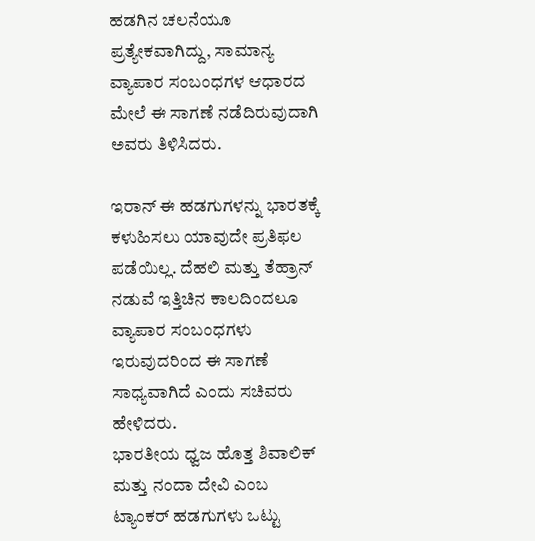ಹಡಗಿನ ಚಲನೆಯೂ ಪ್ರತ್ಯೇಕವಾಗಿದ್ದು, ಸಾಮಾನ್ಯ ವ್ಯಾಪಾರ ಸಂಬಂಧಗಳ ಆಧಾರದ ಮೇಲೆ ಈ ಸಾಗಣೆ ನಡೆದಿರುವುದಾಗಿ ಅವರು ತಿಳಿಸಿದರು.

ಇರಾನ್ ಈ ಹಡಗುಗಳನ್ನು ಭಾರತಕ್ಕೆ ಕಳುಹಿಸಲು ಯಾವುದೇ ಪ್ರತಿಫಲ ಪಡೆಯಿಲ್ಲ. ದೆಹಲಿ ಮತ್ತು ತೆಹ್ರಾನ್ ನಡುವೆ ಇತ್ತಿಚಿನ ಕಾಲದಿಂದಲೂ ವ್ಯಾಪಾರ ಸಂಬಂಧಗಳು ಇರುವುದರಿಂದ ಈ ಸಾಗಣೆ ಸಾಧ್ಯವಾಗಿದೆ ಎಂದು ಸಚಿವರು ಹೇಳಿದರು.
ಭಾರತೀಯ ಧ್ವಜ ಹೊತ್ತ ಶಿವಾಲಿಕ್ ಮತ್ತು ನಂದಾ ದೇವಿ ಎಂಬ ಟ್ಯಾಂಕರ್ ಹಡಗುಗಳು ಒಟ್ಟು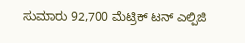ಸುಮಾರು 92,700 ಮೆಟ್ರಿಕ್ ಟನ್ ಎಲ್ಪಿಜಿ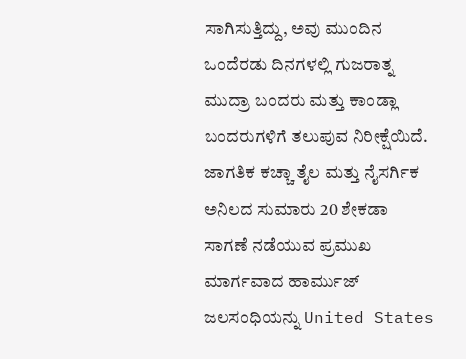ಸಾಗಿಸುತ್ತಿದ್ದು, ಅವು ಮುಂದಿನ ಒಂದೆರಡು ದಿನಗಳಲ್ಲಿ ಗುಜರಾತ್ನ ಮುದ್ರಾ ಬಂದರು ಮತ್ತು ಕಾಂಡ್ಲಾ ಬಂದರುಗಳಿಗೆ ತಲುಪುವ ನಿರೀಕ್ಷೆಯಿದೆ.
ಜಾಗತಿಕ ಕಚ್ಚಾ ತೈಲ ಮತ್ತು ನೈಸರ್ಗಿಕ ಅನಿಲದ ಸುಮಾರು 20 ಶೇಕಡಾ ಸಾಗಣೆ ನಡೆಯುವ ಪ್ರಮುಖ ಮಾರ್ಗವಾದ ಹಾರ್ಮುಜ್ ಜಲಸಂಧಿಯನ್ನು United States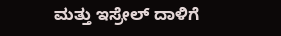ಮತ್ತು ಇಸ್ರೇಲ್ ದಾಳಿಗೆ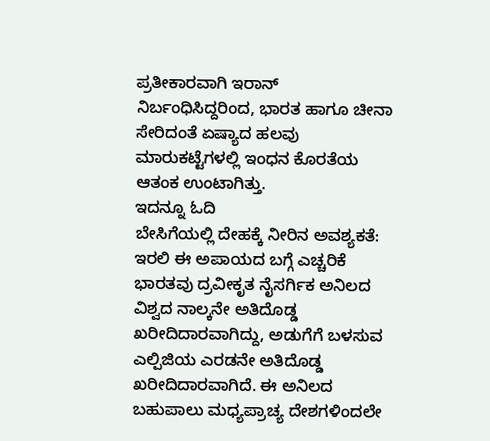ಪ್ರತೀಕಾರವಾಗಿ ಇರಾನ್ ನಿರ್ಬಂಧಿಸಿದ್ದರಿಂದ, ಭಾರತ ಹಾಗೂ ಚೀನಾ ಸೇರಿದಂತೆ ಏಷ್ಯಾದ ಹಲವು ಮಾರುಕಟ್ಟೆಗಳಲ್ಲಿ ಇಂಧನ ಕೊರತೆಯ ಆತಂಕ ಉಂಟಾಗಿತ್ತು.
ಇದನ್ನೂ ಓದಿ
ಬೇಸಿಗೆಯಲ್ಲಿ ದೇಹಕ್ಕೆ ನೀರಿನ ಅವಶ್ಯಕತೆ: ಇರಲಿ ಈ ಅಪಾಯದ ಬಗ್ಗೆ ಎಚ್ಚರಿಕೆ
ಭಾರತವು ದ್ರವೀಕೃತ ನೈಸರ್ಗಿಕ ಅನಿಲದ ವಿಶ್ವದ ನಾಲ್ಕನೇ ಅತಿದೊಡ್ಡ ಖರೀದಿದಾರವಾಗಿದ್ದು, ಅಡುಗೆಗೆ ಬಳಸುವ ಎಲ್ಪಿಜಿಯ ಎರಡನೇ ಅತಿದೊಡ್ಡ ಖರೀದಿದಾರವಾಗಿದೆ. ಈ ಅನಿಲದ ಬಹುಪಾಲು ಮಧ್ಯಪ್ರಾಚ್ಯ ದೇಶಗಳಿಂದಲೇ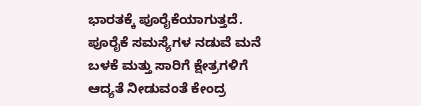ಭಾರತಕ್ಕೆ ಪೂರೈಕೆಯಾಗುತ್ತದೆ. ಪೂರೈಕೆ ಸಮಸ್ಯೆಗಳ ನಡುವೆ ಮನೆ ಬಳಕೆ ಮತ್ತು ಸಾರಿಗೆ ಕ್ಷೇತ್ರಗಳಿಗೆ ಆದ್ಯತೆ ನೀಡುವಂತೆ ಕೇಂದ್ರ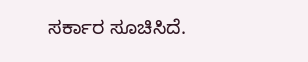ಸರ್ಕಾರ ಸೂಚಿಸಿದೆ.